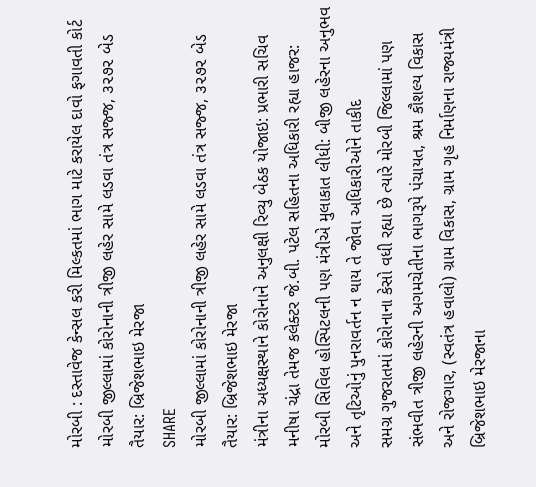મોરબી : દસ્તાવેજ કેન્સલ કરી મિલ્કતમાં ભાગ માટે કરાયેલ દાવો ફગાવતી કોર્ટ
મોરબી જીલ્લામાં કોરોનાની ત્રીજી લહેર સામે લડવા તંત્ર સજ્જ, ૩૨૭૨ બેડ તૈયાર: બ્રિજેશભાઇ મેરજા
SHARE
મોરબી જીલ્લામાં કોરોનાની ત્રીજી લહેર સામે લડવા તંત્ર સજ્જ, ૩૨૭૨ બેડ તૈયાર: બ્રિજેશભાઇ મેરજા
મંત્રીના અધ્યક્ષસ્થાને કોરોનાને અનુલક્ષી રિવ્યુ બેઠક યોજાઇ: પ્રભારી સચિવ મનીષા ચંદ્રા તેમજ કલેક્ટર જે.બી. પટેલ સહિતના અધિકારી રહ્યા હાજર: મોરબી સિવિલ હોસ્પિટલની પણ મંત્રીએ મુલાકાત લીધી: બીજી લહેરના અનુભવ અને તૃટિઓનું પુનરાવર્તન ન થાય તે જોવા અધિકારીઓને તાકીદ
સમગ્ર ગુજરાતમાં કોરોનાના કેસો વધી રહ્યા છે ત્યારે મોરબી જિલ્લામાં પણ સંભવીત ત્રીજી લહેરની અગમચેતીના ભાગરૂપે પંચાયત, શ્રમ કૌશલ્ય વિકાસ અને રોજગાર, (સ્વતંત્ર હવાલો) ગ્રામ વિકાસ, ગ્રામ ગૃહ નિર્માણના રાજ્યમંત્રી બ્રિજેશભાઇ મેરજાના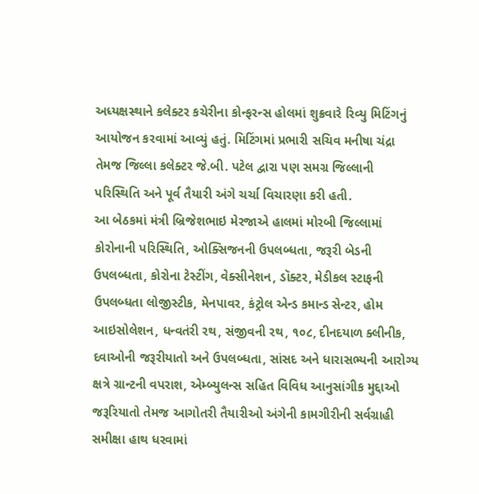અધ્યક્ષસ્થાને કલેક્ટર કચેરીના કોન્ફરન્સ હોલમાં શુક્રવારે રિવ્યુ મિટિંગનું આયોજન કરવામાં આવ્યું હતું. મિટિંગમાં પ્રભારી સચિવ મનીષા ચંદ્રા તેમજ જિલ્લા કલેક્ટર જે.બી. પટેલ દ્વારા પણ સમગ્ર જિલ્લાની પરિસ્થિતિ અને પૂર્વ તૈયારી અંગે ચર્ચા વિચારણા કરી હતી.
આ બેઠકમાં મંત્રી બ્રિજેશભાઇ મેરજાએ હાલમાં મોરબી જિલ્લામાં કોરોનાની પરિસ્થિતિ, ઓક્સિજનની ઉપલબ્ધતા, જરૂરી બેડની ઉપલબ્ધતા, કોરોના ટેસ્ટીંગ, વેક્સીનેશન, ડૉક્ટર, મેડીકલ સ્ટાફની ઉપલબ્ધતા લોજીસ્ટીક, મેનપાવર, કંટ્રોલ એન્ડ કમાન્ડ સેન્ટર, હોમ આઇસોલેશન, ધન્વતંરી રથ, સંજીવની રથ, ૧૦૮, દીનદયાળ ક્લીનીક, દવાઓની જરૂરીયાતો અને ઉપલબ્ધતા, સાંસદ અને ધારાસભ્યની આરોગ્ય ક્ષત્રે ગ્રાન્ટની વપરાશ, એમ્બ્યુલન્સ સહિત વિવિધ આનુસાંગીક મુદ્દાઓ જરૂરિયાતો તેમજ આગોતરી તૈયારીઓ અંગેની કામગીરીની સર્વગ્રાહી સમીક્ષા હાથ ધરવામાં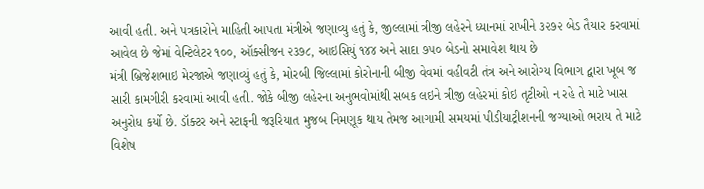આવી હતી. અને પત્રકારોને માહિતી આપતા મંત્રીએ જણાવ્યુ હતું કે, જીલ્લામાં ત્રીજી લહેરને ધ્યાનમાં રાખીને ૩૨૭૨ બેડ તૈયાર કરવામાં આવેલ છે જેમાં વેન્ટિલેટર ૧૦૦, ઑક્સીજન ૨૩૭૮, આઇસિયું ૧૪૪ અને સાદા ૭૫૦ બેડનો સમાવેશ થાય છે
મંત્રી બ્રિજેશભાઇ મેરજાએ જણાવ્યું હતું કે, મોરબી જિલ્લામાં કોરોનાની બીજી વેવમાં વહીવટી તંત્ર અને આરોગ્ય વિભાગ દ્વારા ખૂબ જ સારી કામગીરી કરવામાં આવી હતી. જોકે બીજી લહેરના અનુભવોમાંથી સબક લઇને ત્રીજી લહેરમાં કોઇ તૃટીઓ ન રહે તે માટે ખાસ અનુરોધ કર્યો છે. ડૉક્ટર અને સ્ટાફની જરૂરિયાત મુજબ નિમણૂક થાય તેમજ આગામી સમયમાં પીડીયાટ્રીશનની જગ્યાઓ ભરાય તે માટે વિશેષ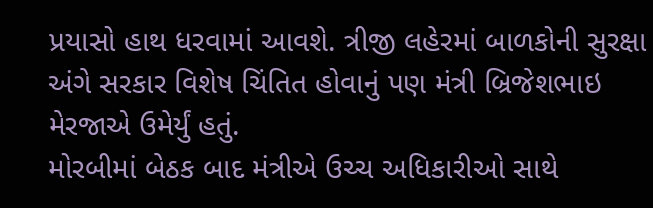પ્રયાસો હાથ ધરવામાં આવશે. ત્રીજી લહેરમાં બાળકોની સુરક્ષા અંગે સરકાર વિશેષ ચિંતિત હોવાનું પણ મંત્રી બ્રિજેશભાઇ મેરજાએ ઉમેર્યું હતું.
મોરબીમાં બેઠક બાદ મંત્રીએ ઉચ્ચ અધિકારીઓ સાથે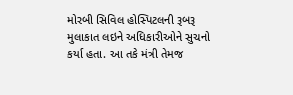મોરબી સિવિલ હોસ્પિટલની રૂબરૂ મુલાકાત લઇને અધિકારીઓને સુચનો કર્યા હતા. આ તકે મંત્રી તેમજ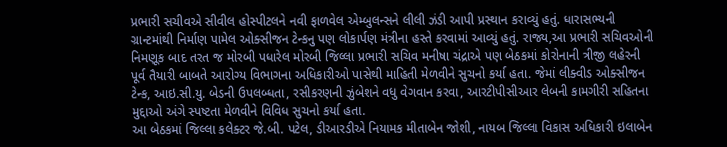પ્રભારી સચીવએ સીવીલ હોસ્પીટલને નવી ફાળવેલ એમ્બુલન્સને લીલી ઝંડી આપી પ્રસ્થાન કરાવ્યું હતું. ધારાસભ્યની ગ્રાન્ટમાંથી નિર્માણ પામેલ ઓક્સીજન ટેન્કનુ પણ લોકાર્પણ મંત્રીના હસ્તે કરવામાં આવ્યું હતું. રાજ્ય,આ પ્રભારી સચિવઓની નિમણૂક બાદ તરત જ મોરબી પધારેલ મોરબી જિલ્લા પ્રભારી સચિવ મનીષા ચંદ્રાએ પણ બેઠકમાં કોરોનાની ત્રીજી લહેરની પૂર્વ તૈયારી બાબતે આરોગ્ય વિભાગના અધિકારીઓ પાસેથી માહિતી મેળવીને સુચનો કર્યા હતા. જેમાં લીક્વીડ ઓક્સીજન ટેન્ક, આઇ.સી.યુ. બેડની ઉપલબ્ધતા, રસીકરણની ઝુંબેશને વધુ વેગવાન કરવા, આરટીપીસીઆર લેબની કામગીરી સહિતના મુદ્દાઓ અંગે સ્પષ્ટતા મેળવીને વિવિધ સુચનો કર્યા હતા.
આ બેઠકમાં જિલ્લા કલેક્ટર જે.બી. પટેલ, ડીઆરડીએ નિયામક મીતાબેન જોશી, નાયબ જિલ્લા વિકાસ અધિકારી ઇલાબેન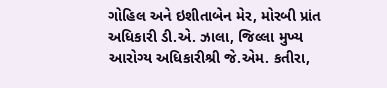ગોહિલ અને ઇશીતાબેન મેર, મોરબી પ્રાંત અધિકારી ડી.એ. ઝાલા, જિલ્લા મુખ્ય આરોગ્ય અધિકારીશ્રી જે.એમ. કતીરા,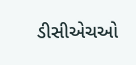ડીસીએચઓ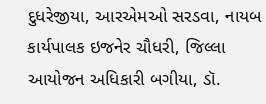દુધરેજીયા, આરએમઓ સરડવા, નાયબ કાર્યપાલક ઇજનેર ચૌધરી, જિલ્લા આયોજન અધિકારી બગીયા, ડૉ.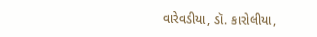વારેવડીયા, ડૉ. કારોલીયા,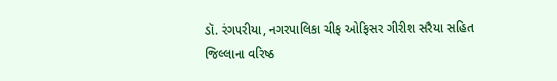ડૉ. રંગપરીયા, નગરપાલિકા ચીફ ઓફિસર ગીરીશ સરૈયા સહિત જિલ્લાના વરિષ્ઠ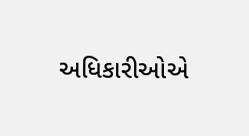અધિકારીઓએ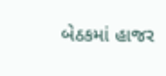બેઠકમાં હાજર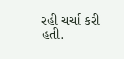રહી ચર્ચા કરી હતી.